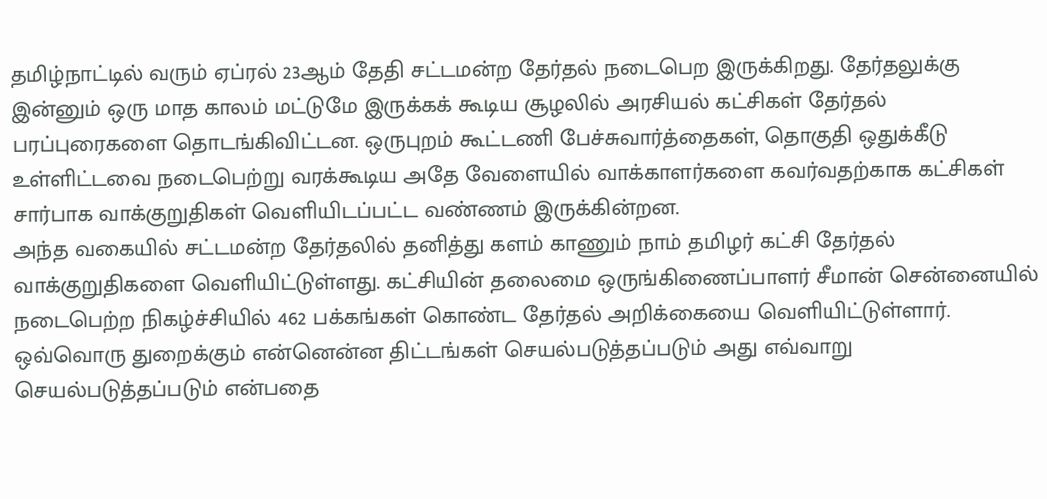தமிழ்நாட்டில் வரும் ஏப்ரல் 23ஆம் தேதி சட்டமன்ற தேர்தல் நடைபெற இருக்கிறது. தேர்தலுக்கு இன்னும் ஒரு மாத காலம் மட்டுமே இருக்கக் கூடிய சூழலில் அரசியல் கட்சிகள் தேர்தல் பரப்புரைகளை தொடங்கிவிட்டன. ஒருபுறம் கூட்டணி பேச்சுவார்த்தைகள், தொகுதி ஒதுக்கீடு உள்ளிட்டவை நடைபெற்று வரக்கூடிய அதே வேளையில் வாக்காளர்களை கவர்வதற்காக கட்சிகள் சார்பாக வாக்குறுதிகள் வெளியிடப்பட்ட வண்ணம் இருக்கின்றன.
அந்த வகையில் சட்டமன்ற தேர்தலில் தனித்து களம் காணும் நாம் தமிழர் கட்சி தேர்தல் வாக்குறுதிகளை வெளியிட்டுள்ளது. கட்சியின் தலைமை ஒருங்கிணைப்பாளர் சீமான் சென்னையில் நடைபெற்ற நிகழ்ச்சியில் 462 பக்கங்கள் கொண்ட தேர்தல் அறிக்கையை வெளியிட்டுள்ளார். ஒவ்வொரு துறைக்கும் என்னென்ன திட்டங்கள் செயல்படுத்தப்படும் அது எவ்வாறு செயல்படுத்தப்படும் என்பதை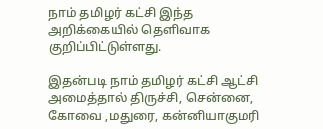நாம் தமிழர் கட்சி இந்த அறிக்கையில் தெளிவாக குறிப்பிட்டுள்ளது.

இதன்படி நாம் தமிழர் கட்சி ஆட்சி அமைத்தால் திருச்சி, சென்னை, கோவை ,மதுரை, கன்னியாகுமரி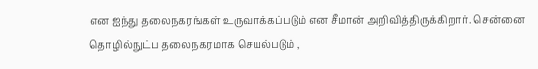என ஐந்து தலைநகரங்கள் உருவாக்கப்படும் என சீமான் அறிவித்திருக்கிறார். சென்னை தொழில்நுட்ப தலைநகரமாக செயல்படும் ,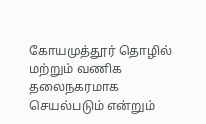கோயமுத்தூர் தொழில் மற்றும் வணிக தலைநகரமாக செயல்படும் என்றும்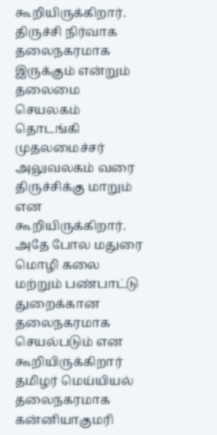கூறியிருக்கிறார். திருச்சி நிர்வாக தலைநகரமாக இருக்கும் என்றும் தலைமை செயலகம் தொடங்கி முதலமைச்சர் அலுவலகம் வரை திருச்சிக்கு மாறும் என கூறியிருக்கிறார்.
அதே போல மதுரை மொழி கலை மற்றும் பண்பாட்டு துறைக்கான தலைநகரமாக செயல்படும் என கூறியிருக்கிறார் தமிழர் மெய்யியல் தலைநகரமாக கன்னியாகுமரி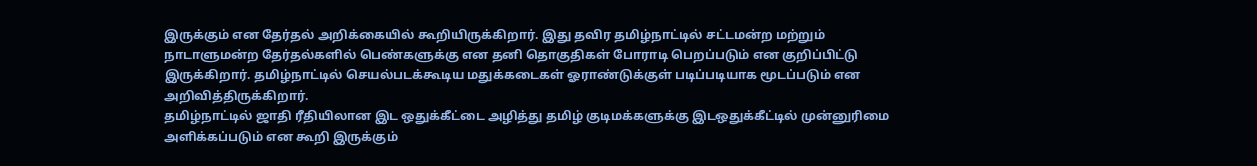இருக்கும் என தேர்தல் அறிக்கையில் கூறியிருக்கிறார். இது தவிர தமிழ்நாட்டில் சட்டமன்ற மற்றும் நாடாளுமன்ற தேர்தல்களில் பெண்களுக்கு என தனி தொகுதிகள் போராடி பெறப்படும் என குறிப்பிட்டு இருக்கிறார். தமிழ்நாட்டில் செயல்படக்கூடிய மதுக்கடைகள் ஓராண்டுக்குள் படிப்படியாக மூடப்படும் என அறிவித்திருக்கிறார்.
தமிழ்நாட்டில் ஜாதி ரீதியிலான இட ஒதுக்கீட்டை அழித்து தமிழ் குடிமக்களுக்கு இடஒதுக்கீட்டில் முன்னுரிமை அளிக்கப்படும் என கூறி இருக்கும்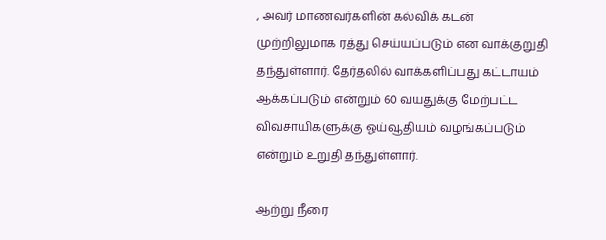, அவர் மாணவர்களின் கல்விக் கடன் முற்றிலுமாக ரத்து செய்யப்படும் என வாக்குறுதி தந்துள்ளார். தேர்தலில் வாக்களிப்பது கட்டாயம் ஆக்கப்படும் என்றும் 60 வயதுக்கு மேற்பட்ட விவசாயிகளுக்கு ஓய்வூதியம் வழங்கப்படும் என்றும் உறுதி தந்துள்ளார்.

ஆற்று நீரை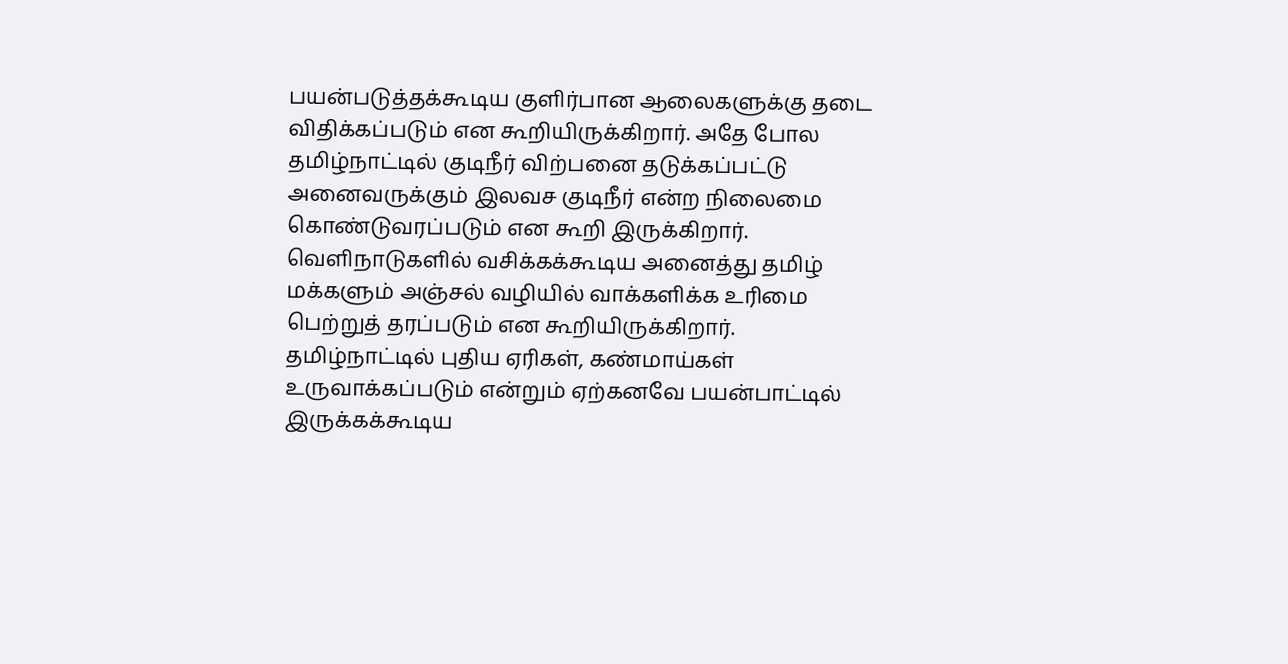பயன்படுத்தக்கூடிய குளிர்பான ஆலைகளுக்கு தடை விதிக்கப்படும் என கூறியிருக்கிறார். அதே போல தமிழ்நாட்டில் குடிநீர் விற்பனை தடுக்கப்பட்டு அனைவருக்கும் இலவச குடிநீர் என்ற நிலைமை கொண்டுவரப்படும் என கூறி இருக்கிறார். வெளிநாடுகளில் வசிக்கக்கூடிய அனைத்து தமிழ் மக்களும் அஞ்சல் வழியில் வாக்களிக்க உரிமை பெற்றுத் தரப்படும் என கூறியிருக்கிறார்.
தமிழ்நாட்டில் புதிய ஏரிகள், கண்மாய்கள் உருவாக்கப்படும் என்றும் ஏற்கனவே பயன்பாட்டில் இருக்கக்கூடிய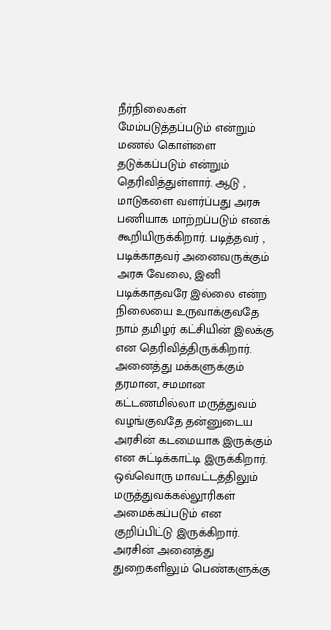நீர்நிலைகள் மேம்படுத்தப்படும் என்றும் மணல் கொள்ளை தடுக்கப்படும் என்றும் தெரிவித்துள்ளார். ஆடு , மாடுகளை வளர்ப்பது அரசு பணியாக மாற்றப்படும் எனக் கூறியிருக்கிறார். படித்தவர் , படிக்காதவர் அனைவருக்கும் அரசு வேலை, இனி படிக்காதவரே இல்லை என்ற நிலையை உருவாக்குவதே நாம் தமிழர் கட்சியின் இலக்கு என தெரிவித்திருக்கிறார்.
அனைத்து மக்களுக்கும் தரமான, சமமான கட்டணமில்லா மருத்துவம் வழங்குவதே தன்னுடைய அரசின் கடமையாக இருக்கும் என சுட்டிக்காட்டி இருக்கிறார். ஒவ்வொரு மாவட்டத்திலும் மருத்துவக்கல்லூரிகள் அமைக்கப்படும் என குறிப்பிட்டு இருக்கிறார். அரசின் அனைத்து துறைகளிலும் பெண்களுக்கு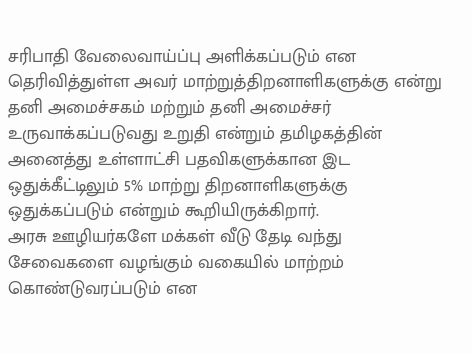சரிபாதி வேலைவாய்ப்பு அளிக்கப்படும் என தெரிவித்துள்ள அவர் மாற்றுத்திறனாளிகளுக்கு என்று தனி அமைச்சகம் மற்றும் தனி அமைச்சர் உருவாக்கப்படுவது உறுதி என்றும் தமிழகத்தின் அனைத்து உள்ளாட்சி பதவிகளுக்கான இட ஒதுக்கீட்டிலும் 5% மாற்று திறனாளிகளுக்கு ஒதுக்கப்படும் என்றும் கூறியிருக்கிறார்.
அரசு ஊழியர்களே மக்கள் வீடு தேடி வந்து சேவைகளை வழங்கும் வகையில் மாற்றம் கொண்டுவரப்படும் என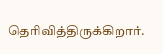தெரிவித்திருக்கிறார்.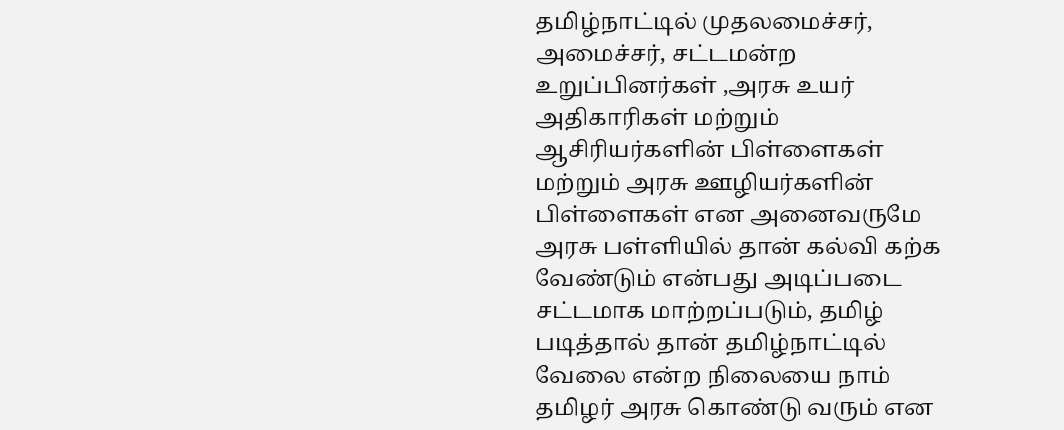தமிழ்நாட்டில் முதலமைச்சர், அமைச்சர், சட்டமன்ற உறுப்பினர்கள் ,அரசு உயர் அதிகாரிகள் மற்றும் ஆசிரியர்களின் பிள்ளைகள் மற்றும் அரசு ஊழியர்களின் பிள்ளைகள் என அனைவருமே அரசு பள்ளியில் தான் கல்வி கற்க வேண்டும் என்பது அடிப்படை சட்டமாக மாற்றப்படும், தமிழ் படித்தால் தான் தமிழ்நாட்டில் வேலை என்ற நிலையை நாம் தமிழர் அரசு கொண்டு வரும் என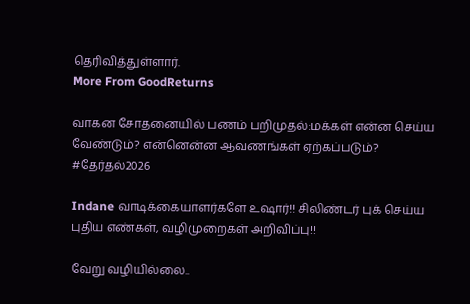தெரிவித்துள்ளார்.
More From GoodReturns

வாகன சோதனையில் பணம் பறிமுதல்:மக்கள் என்ன செய்ய வேண்டும்? என்னென்ன ஆவணங்கள் ஏற்கப்படும்? #தேர்தல்2026

Indane வாடிக்கையாளர்களே உஷார்!! சிலிண்டர் புக் செய்ய புதிய எண்கள், வழிமுறைகள் அறிவிப்பு!!

வேறு வழியில்லை..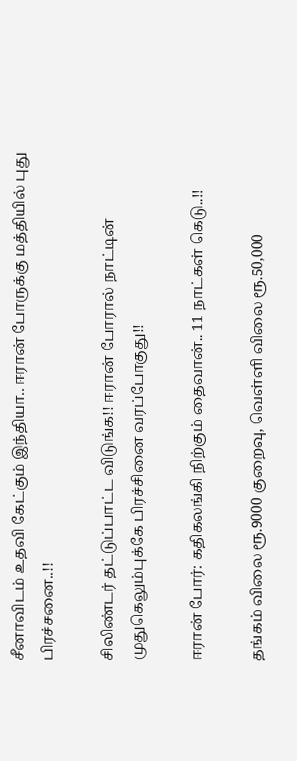சீனாவிடம் உதவி கேட்கும் இந்தியா.. ஈரான் போருக்கு மத்தியில் புது பிரச்சனை..!!

சிலிண்டர் தட்டுப்பாட்ட விடுங்க!! ஈரான் போரால் நாட்டின் முதுகெலும்புக்கே பிரச்சினை வரப்போகுது!!

ஈரான் போர்: கதிகலங்கி நிற்கும் தைவான்.. 11 நாட்கள் கெடு..!!

தங்கம் விலை ரூ.9000 குறைவு, வெள்ளி விலை ரூ.50,000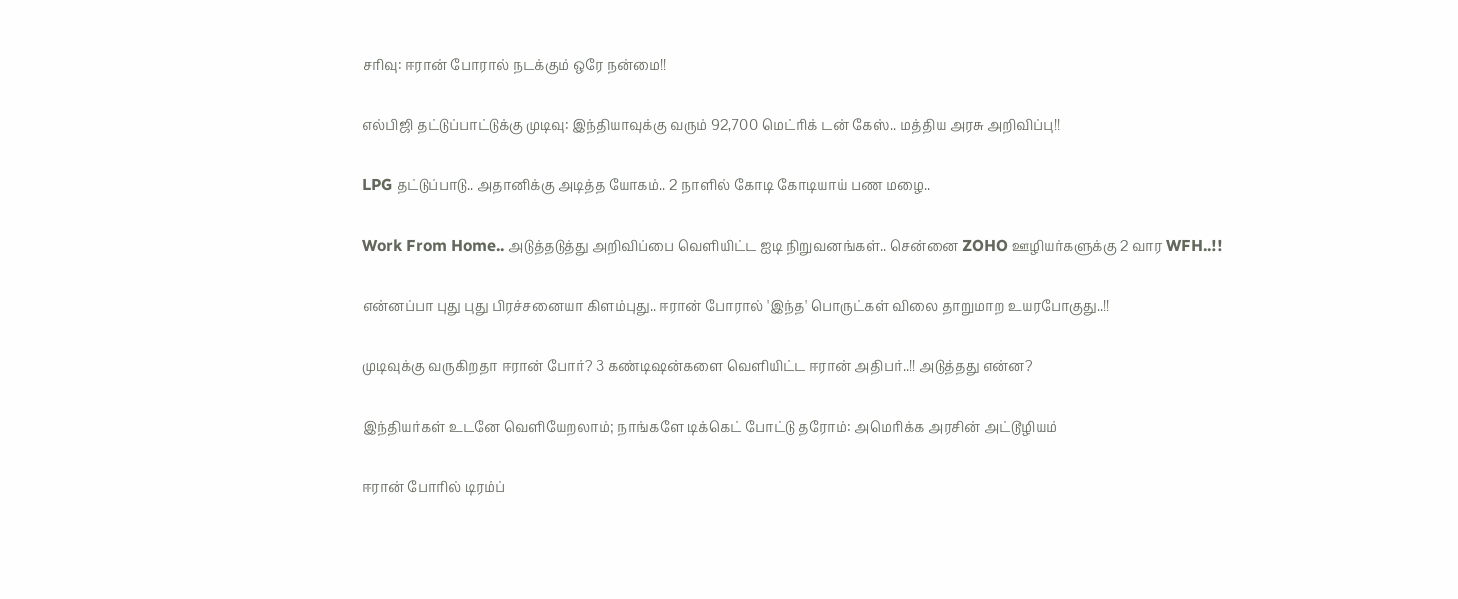சரிவு: ஈரான் போரால் நடக்கும் ஒரே நன்மை!!

எல்பிஜி தட்டுப்பாட்டுக்கு முடிவு: இந்தியாவுக்கு வரும் 92,700 மெட்ரிக் டன் கேஸ்.. மத்திய அரசு அறிவிப்பு!!

LPG தட்டுப்பாடு.. அதானிக்கு அடித்த யோகம்.. 2 நாளில் கோடி கோடியாய் பண மழை..

Work From Home.. அடுத்தடுத்து அறிவிப்பை வெளியிட்ட ஐடி நிறுவனங்கள்.. சென்னை ZOHO ஊழியர்களுக்கு 2 வார WFH..!!

என்னப்பா புது புது பிரச்சனையா கிளம்புது.. ஈரான் போரால் 'இந்த' பொருட்கள் விலை தாறுமாற உயரபோகுது..!!

முடிவுக்கு வருகிறதா ஈரான் போர்? 3 கண்டிஷன்களை வெளியிட்ட ஈரான் அதிபர்..!! அடுத்தது என்ன?

இந்தியர்கள் உடனே வெளியேறலாம்; நாங்களே டிக்கெட் போட்டு தரோம்: அமெரிக்க அரசின் அட்டூழியம்

ஈரான் போரில் டிரம்ப்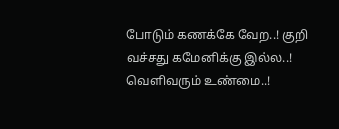போடும் கணக்கே வேற..! குறி வச்சது கமேனிக்கு இல்ல..! வெளிவரும் உண்மை..!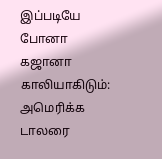இப்படியே போனா கஜானா காலியாகிடும்: அமெரிக்க டாலரை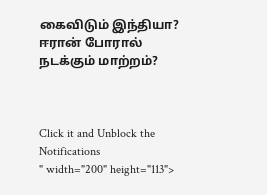கைவிடும் இந்தியா? ஈரான் போரால் நடக்கும் மாற்றம்?



Click it and Unblock the Notifications
" width="200" height="113">